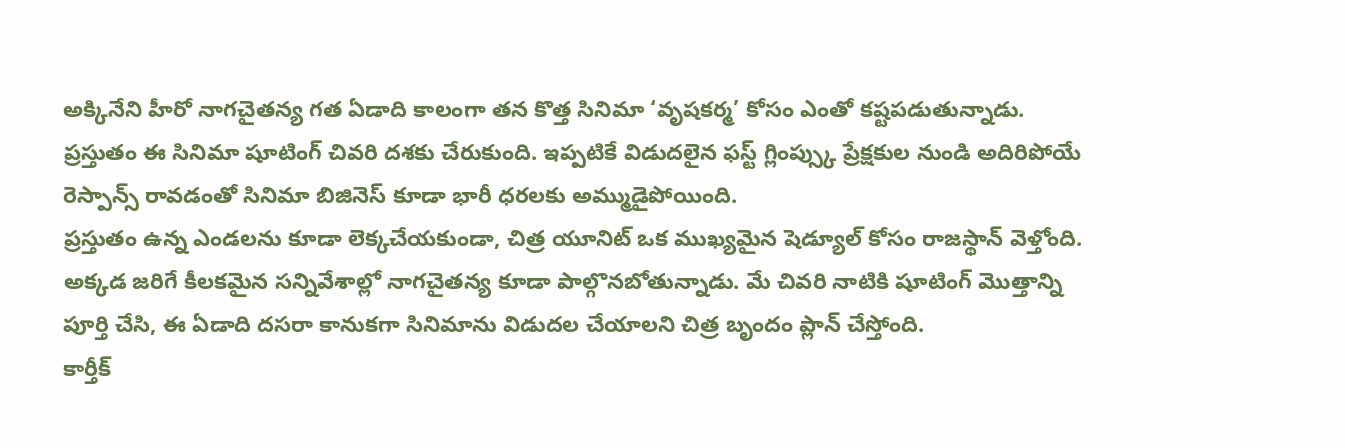అక్కినేని హీరో నాగచైతన్య గత ఏడాది కాలంగా తన కొత్త సినిమా ‘వృషకర్మ’ కోసం ఎంతో కష్టపడుతున్నాడు. ప్రస్తుతం ఈ సినిమా షూటింగ్ చివరి దశకు చేరుకుంది. ఇప్పటికే విడుదలైన ఫస్ట్ గ్లింప్స్కు ప్రేక్షకుల నుండి అదిరిపోయే రెస్పాన్స్ రావడంతో సినిమా బిజినెస్ కూడా భారీ ధరలకు అమ్ముడైపోయింది.
ప్రస్తుతం ఉన్న ఎండలను కూడా లెక్కచేయకుండా, చిత్ర యూనిట్ ఒక ముఖ్యమైన షెడ్యూల్ కోసం రాజస్థాన్ వెళ్తోంది. అక్కడ జరిగే కీలకమైన సన్నివేశాల్లో నాగచైతన్య కూడా పాల్గొనబోతున్నాడు. మే చివరి నాటికి షూటింగ్ మొత్తాన్ని పూర్తి చేసి, ఈ ఏడాది దసరా కానుకగా సినిమాను విడుదల చేయాలని చిత్ర బృందం ప్లాన్ చేస్తోంది.
కార్తీక్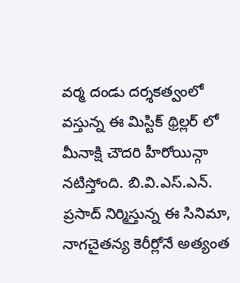వర్మ దండు దర్శకత్వంలో వస్తున్న ఈ మిస్టిక్ థ్రిల్లర్ లో మీనాక్షి చౌదరి హీరోయిన్గా నటిస్తోంది. బి.వి.ఎస్.ఎన్. ప్రసాద్ నిర్మిస్తున్న ఈ సినిమా, నాగచైతన్య కెరీర్లోనే అత్యంత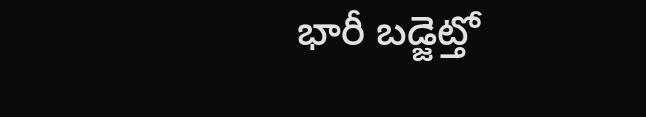భారీ బడ్జెట్తో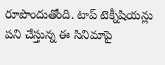రూపొందుతోంది. టాప్ టెక్నీషియన్లు పని చేస్తున్న ఈ సినిమాపై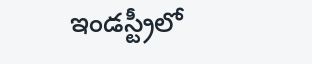ఇండస్ట్రీలో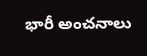భారీ అంచనాలు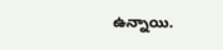ఉన్నాయి.